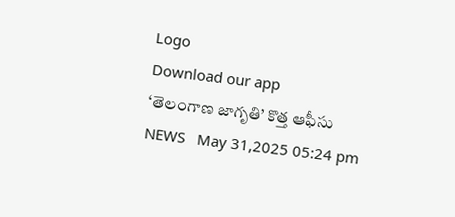Logo
Download our app
‘తెలంగాణ జాగృతి’ కొత్త ఆఫీసు
NEWS   May 31,2025 05:24 pm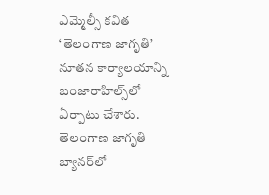ఎమ్మెల్సీ కవిత ‘తెలంగాణ జాగృతి’ నూతన కార్యాలయాన్ని బంజారాహిల్స్‌లో ఏర్పాటు చేశారు. తెలంగాణ జాగృతి బ్యానర్‌లో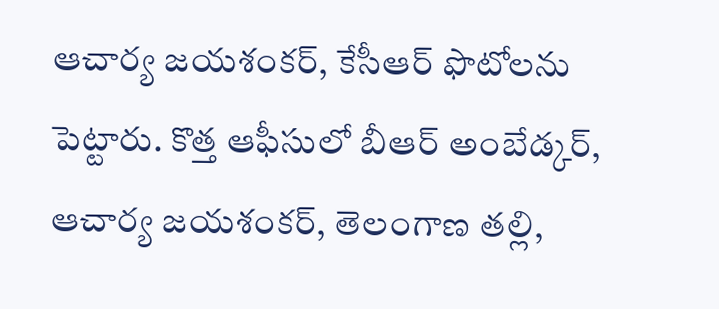ఆచార్య జయశంకర్, కేసీఆర్ ఫొటోలను పెట్టారు. కొత్త ఆఫీసులో బీఆర్ అంబేడ్కర్, ఆచార్య జయశంకర్, తెలంగాణ తల్లి,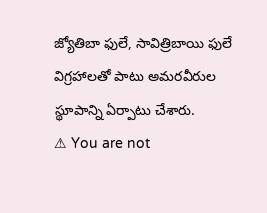జ్యోతిబా ఫులే, సావిత్రిబాయి ఫులే విగ్రహాలతో పాటు అమరవీరుల స్థూపాన్ని ఏర్పాటు చేశారు.
⚠ You are not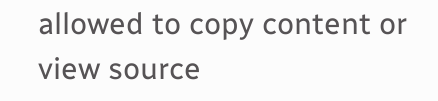allowed to copy content or view source